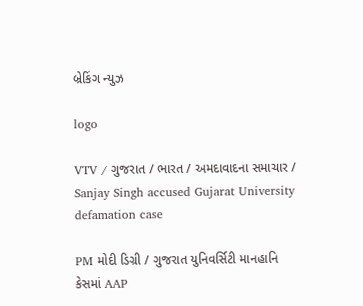બ્રેકિંગ ન્યુઝ

logo

VTV / ગુજરાત / ભારત / અમદાવાદના સમાચાર / Sanjay Singh accused Gujarat University defamation case

PM મોદી ડિગ્રી / ગુજરાત યુનિવર્સિટી માનહાનિ કેસમાં AAP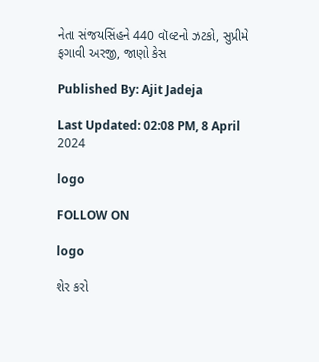નેતા સંજયસિંહને 440 વૉલ્ટનો ઝટકો, સુપ્રીમે ફગાવી અરજી, જાણો કેસ

Published By: Ajit Jadeja

Last Updated: 02:08 PM, 8 April 2024

logo

FOLLOW ON

logo

શેર કરો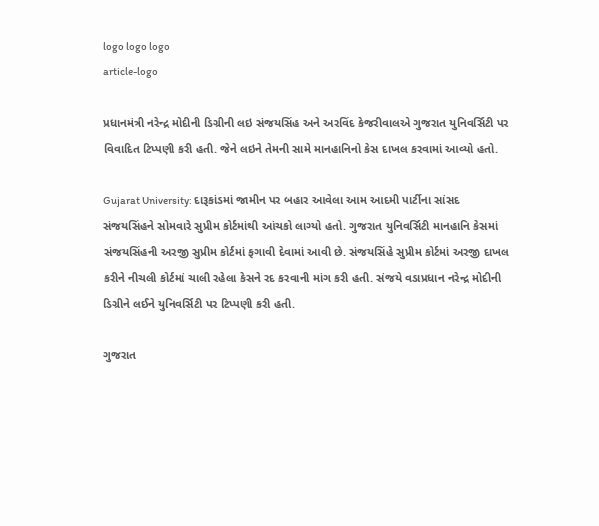logo logo logo
article-logo

પ્રધાનમંત્રી નરેન્દ્ર મોદીની ડિગ્રીની લઇ સંજયસિંહ અને અરવિંદ કેજરીવાલએ ગુજરાત યુનિવર્સિટી પર વિવાદિત ટિપ્પણી કરી હતી. જેને લઇને તેમની સામે માનહાનિનો કેસ દાખલ કરવામાં આવ્યો હતો.

Gujarat University: દારૂકાંડમાં જામીન પર બહાર આવેલા આમ આદમી પાર્ટીના સાંસદ સંજયસિંહને સોમવારે સુપ્રીમ કોર્ટમાંથી આંચકો લાગ્યો હતો. ગુજરાત યુનિવર્સિટી માનહાનિ કેસમાં સંજયસિંહની અરજી સુપ્રીમ કોર્ટમાં ફગાવી દેવામાં આવી છે. સંજયસિંહે સુપ્રીમ કોર્ટમાં અરજી દાખલ કરીને નીચલી કોર્ટમાં ચાલી રહેલા કેસને રદ કરવાની માંગ કરી હતી. સંજયે વડાપ્રધાન નરેન્દ્ર મોદીની ડિગ્રીને લઈને યુનિવર્સિટી પર ટિપ્પણી કરી હતી.

ગુજરાત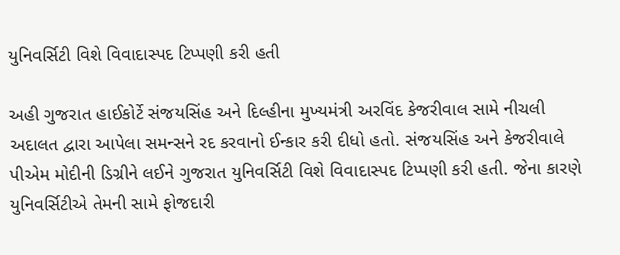યુનિવર્સિટી વિશે વિવાદાસ્પદ ટિપ્પણી કરી હતી

અહી ગુજરાત હાઈકોર્ટે સંજયસિંહ અને દિલ્હીના મુખ્યમંત્રી અરવિંદ કેજરીવાલ સામે નીચલી અદાલત દ્વારા આપેલા સમન્સને રદ કરવાનો ઈન્કાર કરી દીધો હતો. સંજયસિંહ અને કેજરીવાલે પીએમ મોદીની ડિગ્રીને લઈને ગુજરાત યુનિવર્સિટી વિશે વિવાદાસ્પદ ટિપ્પણી કરી હતી. જેના કારણે યુનિવર્સિટીએ તેમની સામે ફોજદારી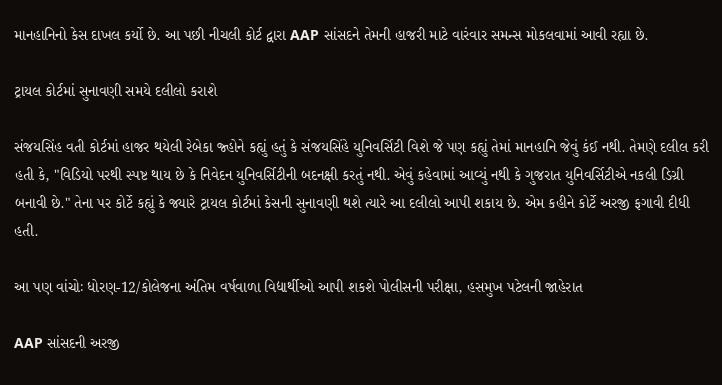માનહાનિનો કેસ દાખલ કર્યો છે. આ પછી નીચલી કોર્ટ દ્વારા AAP સાંસદને તેમની હાજરી માટે વારંવાર સમન્સ મોકલવામાં આવી રહ્યા છે.

ટ્રાયલ કોર્ટમાં સુનાવણી સમયે દલીલો કરાશે

સંજયસિંહ વતી કોર્ટમાં હાજર થયેલી રેબેકા જ્હોને કહ્યું હતું કે સંજયસિંહે યુનિવર્સિટી વિશે જે પણ કહ્યું તેમાં માનહાનિ જેવું કંઈ નથી. તેમણે દલીલ કરી હતી કે, "વિડિયો પરથી સ્પષ્ટ થાય છે કે નિવેદન યુનિવર્સિટીની બદનક્ષી કરતું નથી. એવું કહેવામાં આવ્યું નથી કે ગુજરાત યુનિવર્સિટીએ નકલી ડિગ્રી બનાવી છે." તેના પર કોર્ટે કહ્યું કે જ્યારે ટ્રાયલ કોર્ટમાં કેસની સુનાવણી થશે ત્યારે આ દલીલો આપી શકાય છે. એમ કહીને કોર્ટે અરજી ફગાવી દીધી હતી.

આ પણ વાંચોઃ ધોરણ-12/કોલેજના અંતિમ વર્ષવાળા વિદ્યાર્થીઓ આપી શકશે પોલીસની પરીક્ષા, હસમુખ પટેલની જાહેરાત

AAP સાંસદની અરજી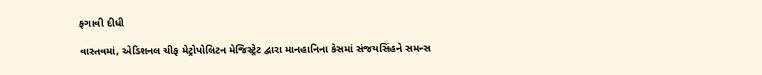ફગાવી દીધી

વાસ્તવમાં, એડિશનલ ચીફ મેટ્રોપોલિટન મેજિસ્ટ્રેટ દ્વારા માનહાનિના કેસમાં સંજયસિંહને સમન્સ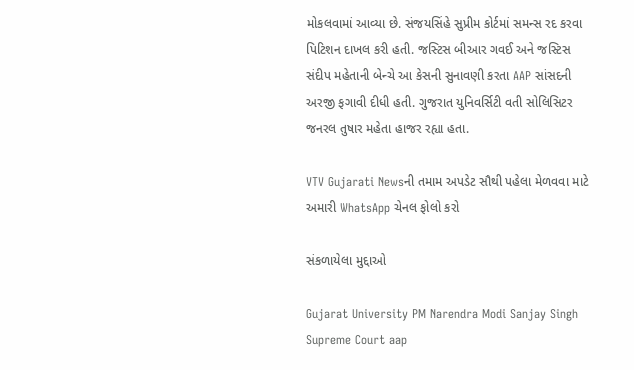મોકલવામાં આવ્યા છે. સંજયસિંહે સુપ્રીમ કોર્ટમાં સમન્સ રદ કરવા પિટિશન દાખલ કરી હતી. જસ્ટિસ બીઆર ગવઈ અને જસ્ટિસ સંદીપ મહેતાની બેન્ચે આ કેસની સુનાવણી કરતા AAP સાંસદની અરજી ફગાવી દીધી હતી. ગુજરાત યુનિવર્સિટી વતી સોલિસિટર જનરલ તુષાર મહેતા હાજર રહ્યા હતા.

VTV Gujarati Newsની તમામ અપડેટ સૌથી પહેલા મેળવવા માટે અમારી WhatsApp ચેનલ ફોલો કરો

સંકળાયેલા મુદ્દાઓ

Gujarat University PM Narendra Modi Sanjay Singh Supreme Court aap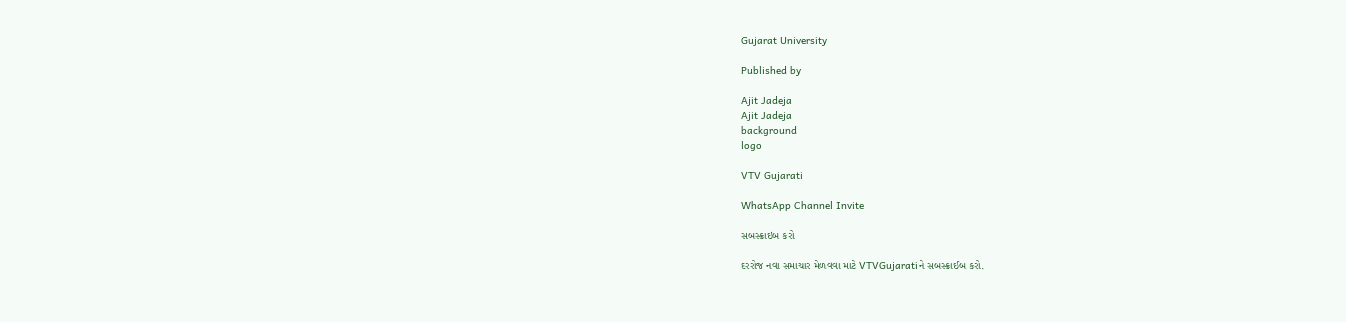Gujarat University

Published by

Ajit Jadeja
Ajit Jadeja
background
logo

VTV Gujarati

WhatsApp Channel Invite

સબસ્ક્રાઇબ કરો

દરરોજ નવા સમાચાર મેળવવા માટે VTVGujaratiને સબસ્ક્રાઈબ કરો.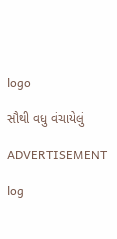logo

સૌથી વધુ વંચાયેલું

ADVERTISEMENT

log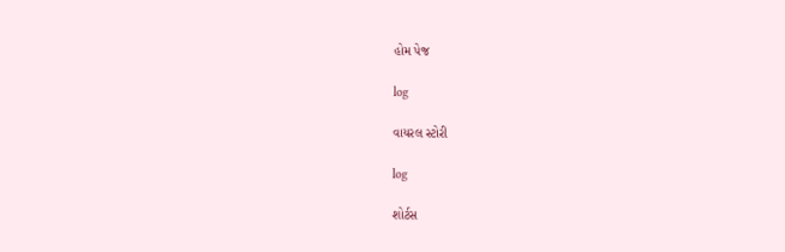હોમ પેજ

log

વાયરલ સ્ટોરી

log

શોર્ટસ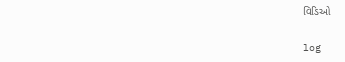વિડિઓ

log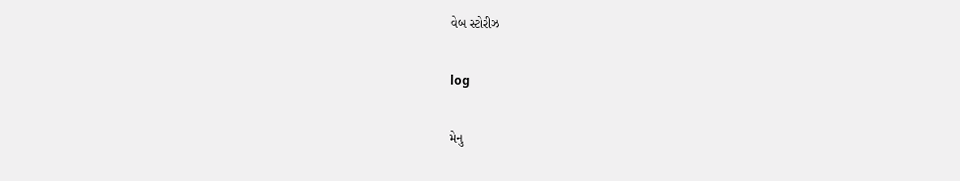વેબ સ્ટોરીઝ

log

મેનુ